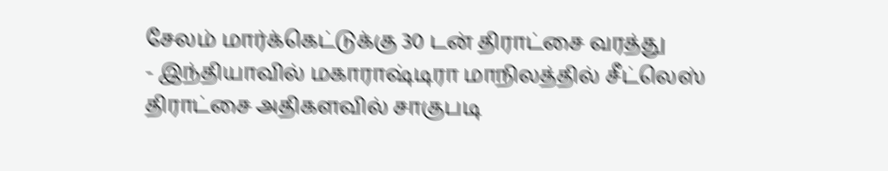சேலம் மார்க்கெட்டுக்கு 30 டன் திராட்சை வரத்து
- இந்தியாவில் மகாராஷ்டிரா மாநிலத்தில் சீட்லெஸ் திராட்சை அதிகளவில் சாகுபடி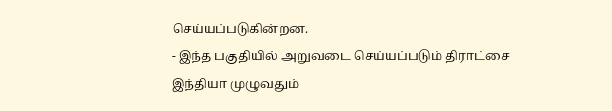செய்யப்படுகின்றன.
- இந்த பகுதியில் அறுவடை செய்யப்படும் திராட்சை இந்தியா முழுவதும்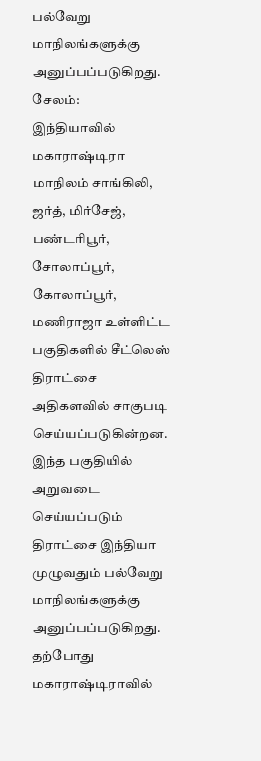பல்வேறு மாநிலங்களுக்கு அனுப்பப்படுகிறது.
சேலம்:
இந்தியாவில் மகாராஷ்டிரா மாநிலம் சாங்கிலி, ஜர்த், மிர்சேஜ், பண்டரிபூர், சோலாப்பூர், கோலாப்பூர், மணிராஜா உள்ளிட்ட பகுதிகளில் சீட்லெஸ் திராட்சை அதிகளவில் சாகுபடி செய்யப்படுகின்றன. இந்த பகுதியில் அறுவடை செய்யப்படும் திராட்சை இந்தியா முழுவதும் பல்வேறு மாநிலங்களுக்கு அனுப்பப்படுகிறது. தற்போது மகாராஷ்டிராவில்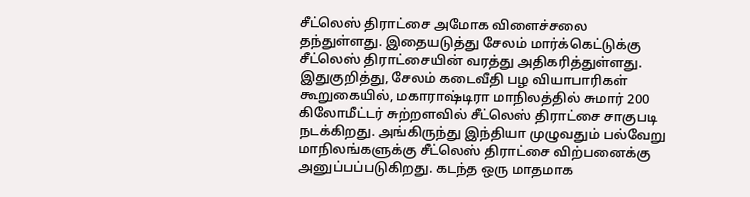சீட்லெஸ் திராட்சை அமோக விளைச்சலை தந்துள்ளது. இதையடுத்து சேலம் மார்க்கெட்டுக்கு சீட்லெஸ் திராட்சையின் வரத்து அதிகரித்துள்ளது.
இதுகுறித்து, சேலம் கடைவீதி பழ வியாபாரிகள் கூறுகையில், மகாராஷ்டிரா மாநிலத்தில் சுமார் 200 கிலோமீட்டர் சுற்றளவில் சீட்லெஸ் திராட்சை சாகுபடி நடக்கிறது. அங்கிருந்து இந்தியா முழுவதும் பல்வேறு மாநிலங்களுக்கு சீட்லெஸ் திராட்சை விற்பனைக்கு அனுப்பப்படுகிறது. கடந்த ஒரு மாதமாக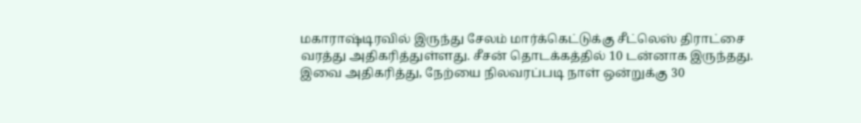மகாராஷ்டிரவில் இருந்து சேலம் மார்க்கெட்டுக்கு சீட்லெஸ் திராட்சை வரத்து அதிகரித்துள்ளது. சீசன் தொடக்கத்தில் 10 டன்னாக இருந்தது.
இவை அதிகரித்து, நேற்யை நிலவரப்படி நாள் ஒன்றுக்கு 30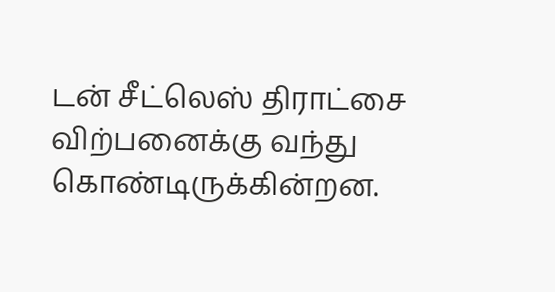டன் சீட்லெஸ் திராட்சை விற்பனைக்கு வந்து கொண்டிருக்கின்றன.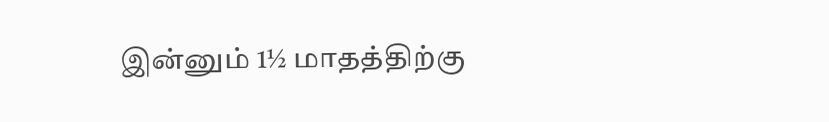இன்னும் 1½ மாதத்திற்கு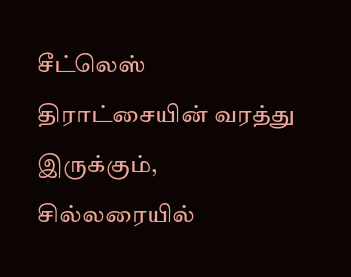சீட்லெஸ் திராட்சையின் வரத்து இருக்கும், சில்லரையில்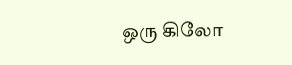ஒரு கிலோ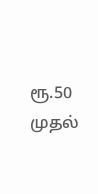ரூ.50 முதல்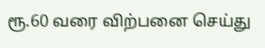ரூ.60 வரை விற்பனை செய்து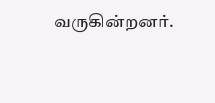வருகின்றனர்.